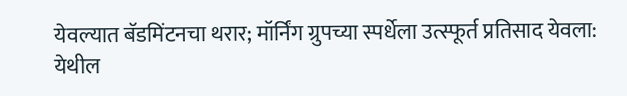येवल्यात बॅडमिंटनचा थरार; मॉर्निंग ग्रुपच्या स्पर्धेला उत्स्फूर्त प्रतिसाद येवला: येथील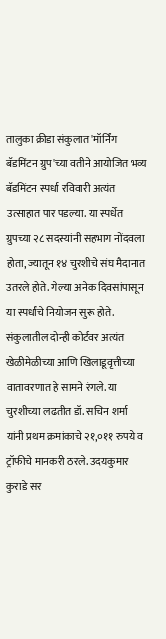तालुका क्रीडा संकुलात 'मॉर्निंग बॅडमिंटन ग्रुप'च्या वतीने आयोजित भव्य बॅडमिंटन स्पर्धा रविवारी अत्यंत उत्साहात पार पडल्या. या स्पर्धेत ग्रुपच्या २८ सदस्यांनी सहभाग नोंदवला होता, ज्यातून १४ चुरशीचे संघ मैदानात उतरले होते. गेल्या अनेक दिवसांपासून या स्पर्धांचे नियोजन सुरू होते. संकुलातील दोन्ही कोर्टवर अत्यंत खेळीमेळीच्या आणि खिलाडूवृत्तीच्या वातावरणात हे सामने रंगले. या चुरशीच्या लढतीत डॉ. सचिन शर्मा यांनी प्रथम क्रमांकाचे २१,०११ रुपये व ट्रॉफीचे मानकरी ठरले. उदयकुमार कुराडे सर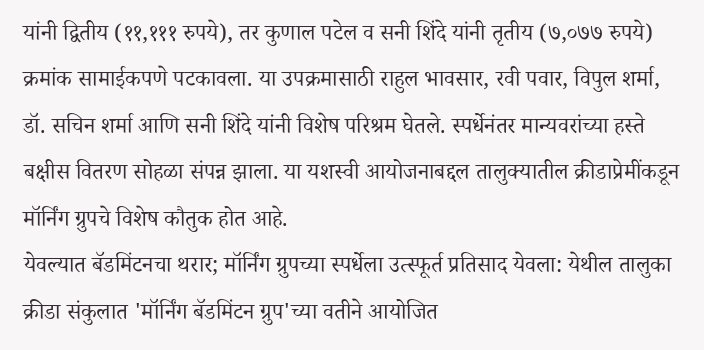यांनी द्वितीय (११,१११ रुपये), तर कुणाल पटेल व सनी शिंदे यांनी तृतीय (७,०७७ रुपये) क्रमांक सामाईकपणे पटकावला. या उपक्रमासाठी राहुल भावसार, रवी पवार, विपुल शर्मा, डॉ. सचिन शर्मा आणि सनी शिंदे यांनी विशेष परिश्रम घेतले. स्पर्धेनंतर मान्यवरांच्या हस्ते बक्षीस वितरण सोहळा संपन्न झाला. या यशस्वी आयोजनाबद्दल तालुक्यातील क्रीडाप्रेमींकडून मॉर्निंग ग्रुपचे विशेष कौतुक होत आहे.
येवल्यात बॅडमिंटनचा थरार; मॉर्निंग ग्रुपच्या स्पर्धेला उत्स्फूर्त प्रतिसाद येवला: येथील तालुका क्रीडा संकुलात 'मॉर्निंग बॅडमिंटन ग्रुप'च्या वतीने आयोजित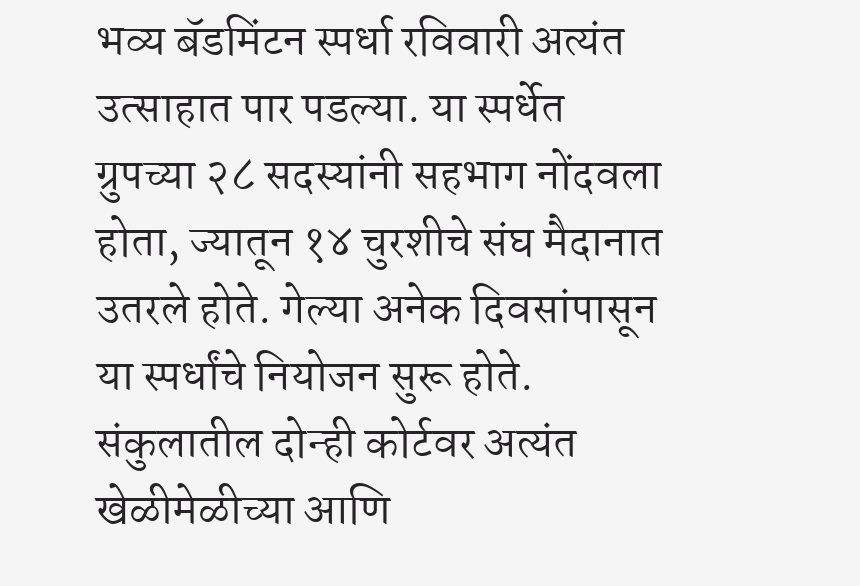भव्य बॅडमिंटन स्पर्धा रविवारी अत्यंत उत्साहात पार पडल्या. या स्पर्धेत ग्रुपच्या २८ सदस्यांनी सहभाग नोंदवला होता, ज्यातून १४ चुरशीचे संघ मैदानात उतरले होते. गेल्या अनेक दिवसांपासून या स्पर्धांचे नियोजन सुरू होते. संकुलातील दोन्ही कोर्टवर अत्यंत खेळीमेळीच्या आणि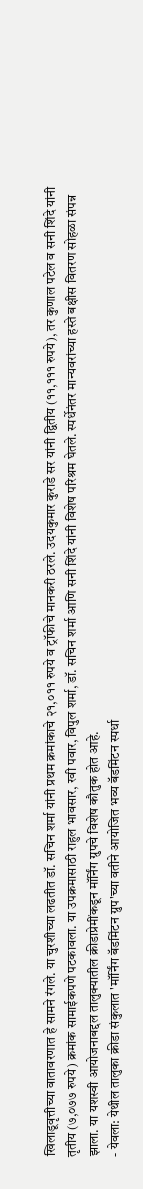खिलाडूवृत्तीच्या वातावरणात हे सामने रंगले. या चुरशीच्या लढतीत डॉ. सचिन शर्मा यांनी प्रथम क्रमांकाचे २१,०११ रुपये व ट्रॉफीचे मानकरी ठरले. उदयकुमार कुराडे सर यांनी द्वितीय (११,१११ रुपये), तर कुणाल पटेल व सनी शिंदे यांनी तृतीय (७,०७७ रुपये) क्रमांक सामाईकपणे पटकावला. या उपक्रमासाठी राहुल भावसार, रवी पवार, विपुल शर्मा, डॉ. सचिन शर्मा आणि सनी शिंदे यांनी विशेष परिश्रम घेतले. स्पर्धेनंतर मान्यवरांच्या हस्ते बक्षीस वितरण सोहळा संपन्न झाला. या यशस्वी आयोजनाबद्दल तालुक्यातील क्रीडाप्रेमींकडून मॉर्निंग ग्रुपचे विशेष कौतुक होत आहे.
- येवला: येथील तालुका क्रीडा संकुलात 'मॉर्निंग बॅडमिंटन ग्रुप'च्या वतीने आयोजित भव्य बॅडमिंटन स्पर्धा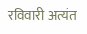रविवारी अत्यंत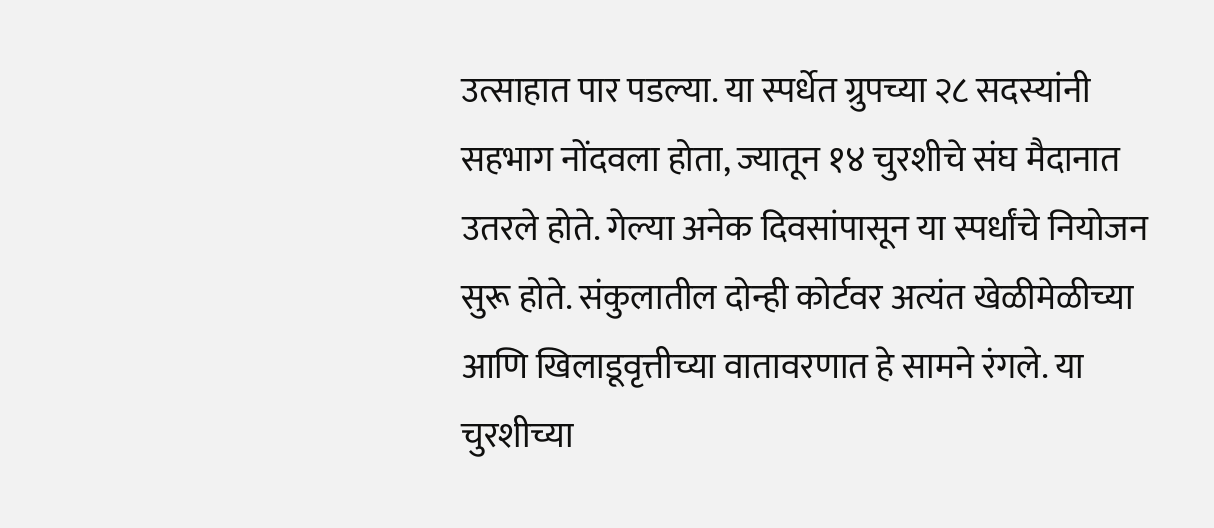उत्साहात पार पडल्या. या स्पर्धेत ग्रुपच्या २८ सदस्यांनी सहभाग नोंदवला होता, ज्यातून १४ चुरशीचे संघ मैदानात उतरले होते. गेल्या अनेक दिवसांपासून या स्पर्धांचे नियोजन सुरू होते. संकुलातील दोन्ही कोर्टवर अत्यंत खेळीमेळीच्या आणि खिलाडूवृत्तीच्या वातावरणात हे सामने रंगले. या चुरशीच्या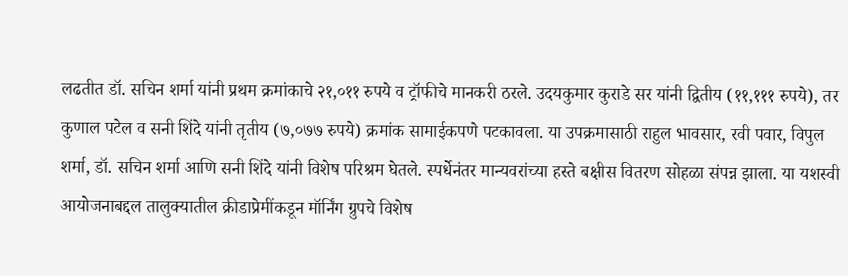लढतीत डॉ. सचिन शर्मा यांनी प्रथम क्रमांकाचे २१,०११ रुपये व ट्रॉफीचे मानकरी ठरले. उदयकुमार कुराडे सर यांनी द्वितीय (११,१११ रुपये), तर कुणाल पटेल व सनी शिंदे यांनी तृतीय (७,०७७ रुपये) क्रमांक सामाईकपणे पटकावला. या उपक्रमासाठी राहुल भावसार, रवी पवार, विपुल शर्मा, डॉ. सचिन शर्मा आणि सनी शिंदे यांनी विशेष परिश्रम घेतले. स्पर्धेनंतर मान्यवरांच्या हस्ते बक्षीस वितरण सोहळा संपन्न झाला. या यशस्वी आयोजनाबद्दल तालुक्यातील क्रीडाप्रेमींकडून मॉर्निंग ग्रुपचे विशेष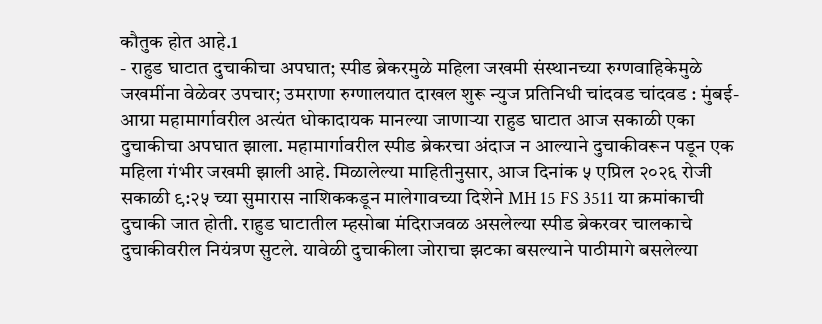कौतुक होत आहे.1
- राहुड घाटात दुचाकीचा अपघात; स्पीड ब्रेकरमुळे महिला जखमी संस्थानच्या रुग्णवाहिकेमुळे जखमींना वेळेवर उपचार; उमराणा रुग्णालयात दाखल शुरू न्युज प्रतिनिधी चांदवड चांदवड : मुंबई-आग्रा महामार्गावरील अत्यंत धोकादायक मानल्या जाणाऱ्या राहुड घाटात आज सकाळी एका दुचाकीचा अपघात झाला. महामार्गावरील स्पीड ब्रेकरचा अंदाज न आल्याने दुचाकीवरून पडून एक महिला गंभीर जखमी झाली आहे. मिळालेल्या माहितीनुसार, आज दिनांक ५ एप्रिल २०२६ रोजी सकाळी ९:२५ च्या सुमारास नाशिककडून मालेगावच्या दिशेने MH 15 FS 3511 या क्रमांकाची दुचाकी जात होती. राहुड घाटातील म्हसोबा मंदिराजवळ असलेल्या स्पीड ब्रेकरवर चालकाचे दुचाकीवरील नियंत्रण सुटले. यावेळी दुचाकीला जोराचा झटका बसल्याने पाठीमागे बसलेल्या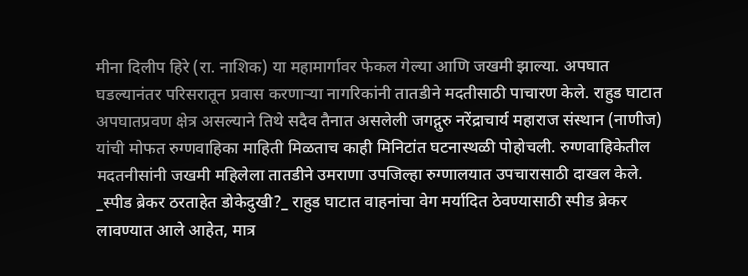मीना दिलीप हिरे (रा. नाशिक) या महामार्गावर फेकल गेल्या आणि जखमी झाल्या. अपघात घडल्यानंतर परिसरातून प्रवास करणाऱ्या नागरिकांनी तातडीने मदतीसाठी पाचारण केले. राहुड घाटात अपघातप्रवण क्षेत्र असल्याने तिथे सदैव तैनात असलेली जगद्गुरु नरेंद्राचार्य महाराज संस्थान (नाणीज) यांची मोफत रुग्णवाहिका माहिती मिळताच काही मिनिटांत घटनास्थळी पोहोचली. रुग्णवाहिकेतील मदतनीसांनी जखमी महिलेला तातडीने उमराणा उपजिल्हा रुग्णालयात उपचारासाठी दाखल केले. _स्पीड ब्रेकर ठरताहेत डोकेदुखी?_ राहुड घाटात वाहनांचा वेग मर्यादित ठेवण्यासाठी स्पीड ब्रेकर लावण्यात आले आहेत, मात्र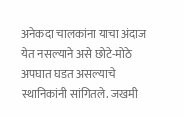अनेकदा चालकांना याचा अंदाज येत नसल्याने असे छोटे-मोठे अपघात घडत असल्याचे स्थानिकांनी सांगितले. जखमी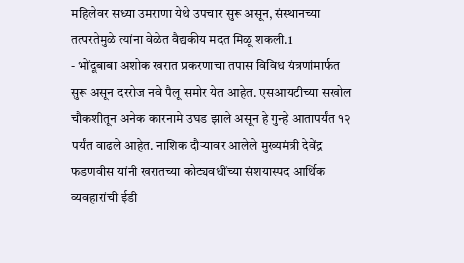महिलेवर सध्या उमराणा येथे उपचार सुरू असून, संस्थानच्या तत्परतेमुळे त्यांना वेळेत वैद्यकीय मदत मिळू शकली.1
- भोंदूबाबा अशोक खरात प्रकरणाचा तपास विविध यंत्रणांमार्फत सुरू असून दररोज नवे पैलू समोर येत आहेत. एसआयटीच्या सखोल चौकशीतून अनेक कारनामे उघड झाले असून हे गुन्हे आतापर्यंत १२ पर्यंत वाढले आहेत. नाशिक दौऱ्यावर आलेले मुख्यमंत्री देवेंद्र फडणवीस यांनी खरातच्या कोट्यवधींच्या संशयास्पद आर्थिक व्यवहारांची ईडी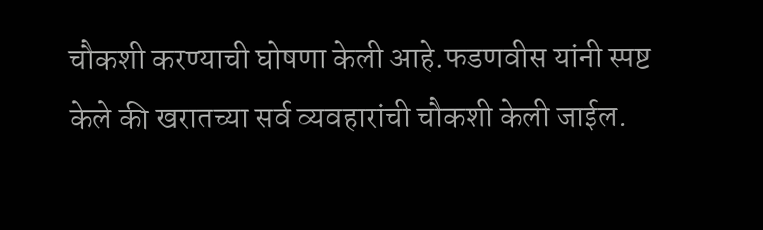चौकशी करण्याची घोषणा केली आहे.फडणवीस यांनी स्पष्ट केले की खरातच्या सर्व व्यवहारांची चौकशी केली जाईल.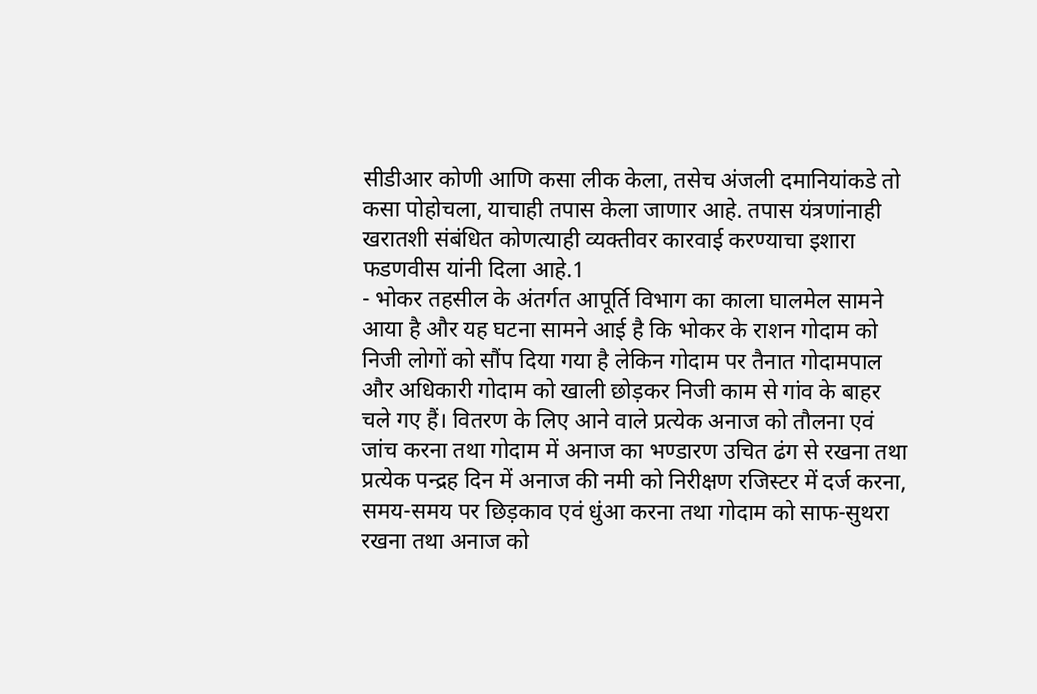सीडीआर कोणी आणि कसा लीक केला, तसेच अंजली दमानियांकडे तो कसा पोहोचला, याचाही तपास केला जाणार आहे. तपास यंत्रणांनाही खरातशी संबंधित कोणत्याही व्यक्तीवर कारवाई करण्याचा इशारा फडणवीस यांनी दिला आहे.1
- भोकर तहसील के अंतर्गत आपूर्ति विभाग का काला घालमेल सामने आया है और यह घटना सामने आई है कि भोकर के राशन गोदाम को निजी लोगों को सौंप दिया गया है लेकिन गोदाम पर तैनात गोदामपाल और अधिकारी गोदाम को खाली छोड़कर निजी काम से गांव के बाहर चले गए हैं। वितरण के लिए आने वाले प्रत्येक अनाज को तौलना एवं जांच करना तथा गोदाम में अनाज का भण्डारण उचित ढंग से रखना तथा प्रत्येक पन्द्रह दिन में अनाज की नमी को निरीक्षण रजिस्टर में दर्ज करना, समय-समय पर छिड़काव एवं धुंआ करना तथा गोदाम को साफ-सुथरा रखना तथा अनाज को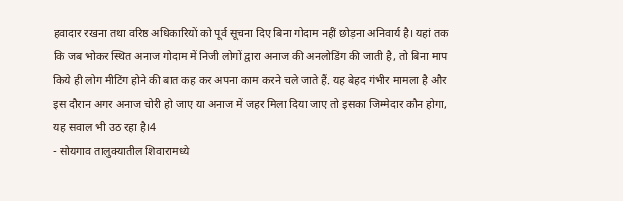हवादार रखना तथा वरिष्ठ अधिकारियों को पूर्व सूचना दिए बिना गोदाम नहीं छोड़ना अनिवार्य है। यहां तक कि जब भोकर स्थित अनाज गोदाम में निजी लोगों द्वारा अनाज की अनलोडिंग की जाती है, तो बिना माप किये ही लोग मीटिंग होने की बात कह कर अपना काम करने चले जाते हैं. यह बेहद गंभीर मामला है और इस दौरान अगर अनाज चोरी हो जाए या अनाज में जहर मिला दिया जाए तो इसका जिम्मेदार कौन होगा, यह सवाल भी उठ रहा है।4
- सोयगाव तालुक्यातील शिवारामध्ये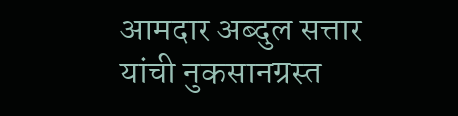आमदार अब्दुल सत्तार यांची नुकसानग्रस्त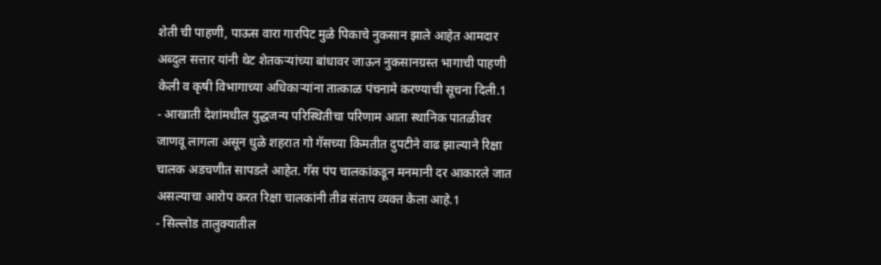शेती ची पाहणी, पाऊस वारा गारपिट मुळे पिकाचे नुकसान झाले आहेत आमदार अब्दुल सत्तार यांनी थेट शेतकऱ्यांच्या बांधावर जाऊन नुकसानग्रस्त भागाची पाहणी केली व कृषी विभागाच्या अधिकाऱ्यांना तात्काळ पंचनामे करण्याची सूचना दिली.1
- आखाती देशांमधील युद्धजन्य परिस्थितीचा परिणाम आता स्थानिक पातळीवर जाणवू लागला असून धुळे शहरात गो गॅसच्या किमतीत दुपटीने वाढ झाल्याने रिक्षा चालक अडचणीत सापडले आहेत. गॅस पंप चालकांकडून मनमानी दर आकारले जात असल्याचा आरोप करत रिक्षा चालकांनी तीव्र संताप व्यक्त केला आहे.1
- सिल्लोड तालुक्यातील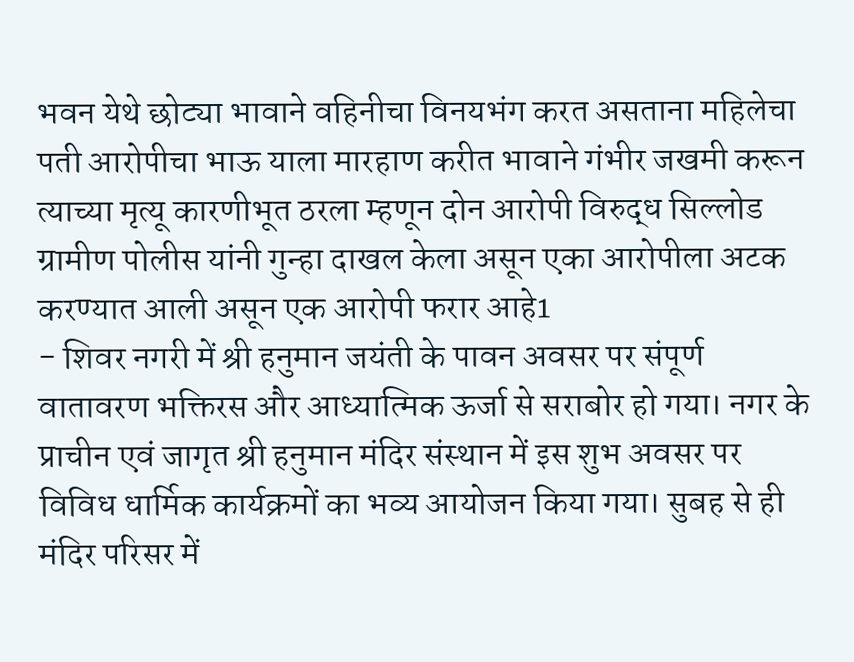भवन येथे छोट्या भावाने वहिनीचा विनयभंग करत असताना महिलेचा पती आरोपीचा भाऊ याला मारहाण करीत भावाने गंभीर जखमी करून त्याच्या मृत्यू कारणीभूत ठरला म्हणून दोन आरोपी विरुद्ध सिल्लोड ग्रामीण पोलीस यांनी गुन्हा दाखल केला असून एका आरोपीला अटक करण्यात आली असून एक आरोपी फरार आहे1
- शिवर नगरी में श्री हनुमान जयंती के पावन अवसर पर संपूर्ण वातावरण भक्तिरस और आध्यात्मिक ऊर्जा से सराबोर हो गया। नगर के प्राचीन एवं जागृत श्री हनुमान मंदिर संस्थान में इस शुभ अवसर पर विविध धार्मिक कार्यक्रमों का भव्य आयोजन किया गया। सुबह से ही मंदिर परिसर में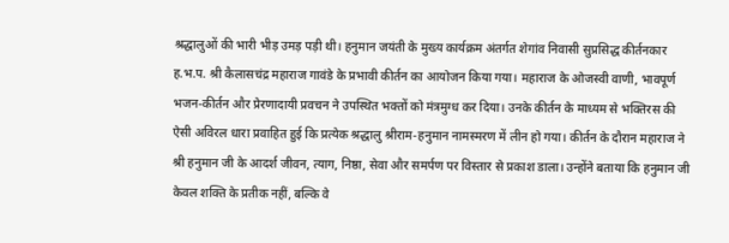श्रद्धालुओं की भारी भीड़ उमड़ पड़ी थी। हनुमान जयंती के मुख्य कार्यक्रम अंतर्गत शेगांव निवासी सुप्रसिद्ध कीर्तनकार ह.भ.प. श्री कैलासचंद्र महाराज गावंडे के प्रभावी कीर्तन का आयोजन किया गया। महाराज के ओजस्वी वाणी, भावपूर्ण भजन-कीर्तन और प्रेरणादायी प्रवचन ने उपस्थित भक्तों को मंत्रमुग्ध कर दिया। उनके कीर्तन के माध्यम से भक्तिरस की ऐसी अविरल धारा प्रवाहित हुई कि प्रत्येक श्रद्धालु श्रीराम-हनुमान नामस्मरण में लीन हो गया। कीर्तन के दौरान महाराज ने श्री हनुमान जी के आदर्श जीवन, त्याग, निष्ठा, सेवा और समर्पण पर विस्तार से प्रकाश डाला। उन्होंने बताया कि हनुमान जी केवल शक्ति के प्रतीक नहीं, बल्कि वे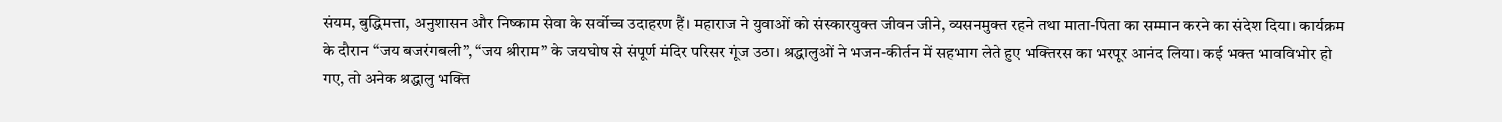संयम, बुद्धिमत्ता, अनुशासन और निष्काम सेवा के सर्वोच्च उदाहरण हैं। महाराज ने युवाओं को संस्कारयुक्त जीवन जीने, व्यसनमुक्त रहने तथा माता-पिता का सम्मान करने का संदेश दिया। कार्यक्रम के दौरान “जय बजरंगबली”, “जय श्रीराम” के जयघोष से संपूर्ण मंदिर परिसर गूंज उठा। श्रद्धालुओं ने भजन-कीर्तन में सहभाग लेते हुए भक्तिरस का भरपूर आनंद लिया। कई भक्त भावविभोर हो गए, तो अनेक श्रद्धालु भक्ति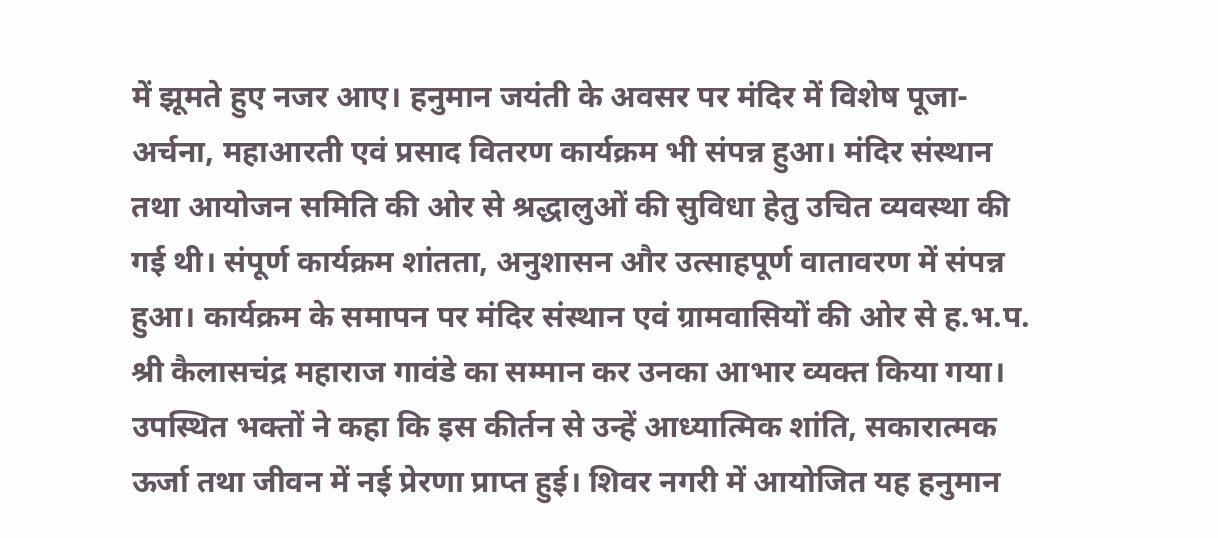में झूमते हुए नजर आए। हनुमान जयंती के अवसर पर मंदिर में विशेष पूजा-अर्चना, महाआरती एवं प्रसाद वितरण कार्यक्रम भी संपन्न हुआ। मंदिर संस्थान तथा आयोजन समिति की ओर से श्रद्धालुओं की सुविधा हेतु उचित व्यवस्था की गई थी। संपूर्ण कार्यक्रम शांतता, अनुशासन और उत्साहपूर्ण वातावरण में संपन्न हुआ। कार्यक्रम के समापन पर मंदिर संस्थान एवं ग्रामवासियों की ओर से ह.भ.प. श्री कैलासचंद्र महाराज गावंडे का सम्मान कर उनका आभार व्यक्त किया गया। उपस्थित भक्तों ने कहा कि इस कीर्तन से उन्हें आध्यात्मिक शांति, सकारात्मक ऊर्जा तथा जीवन में नई प्रेरणा प्राप्त हुई। शिवर नगरी में आयोजित यह हनुमान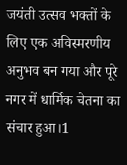जयंती उत्सव भक्तों के लिए एक अविस्मरणीय अनुभव बन गया और पूरे नगर में धार्मिक चेतना का संचार हुआ।1